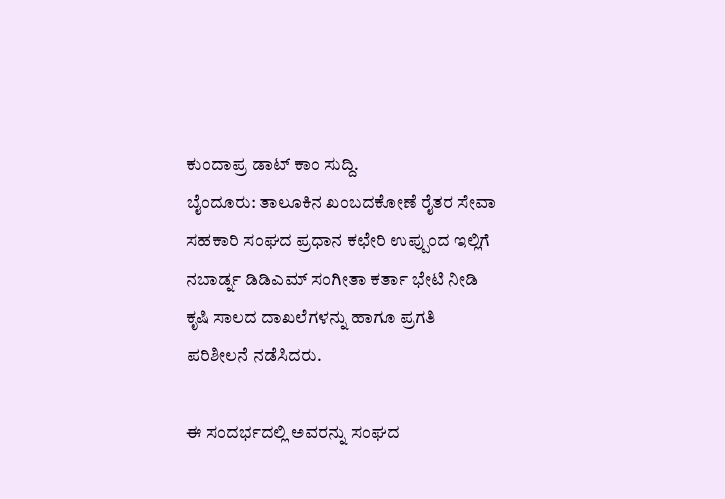ಕುಂದಾಪ್ರ ಡಾಟ್ ಕಾಂ ಸುದ್ದಿ.
ಬೈಂದೂರು: ತಾಲೂಕಿನ ಖಂಬದಕೋಣೆ ರೈತರ ಸೇವಾ ಸಹಕಾರಿ ಸಂಘದ ಪ್ರಧಾನ ಕಛೇರಿ ಉಪ್ಪುಂದ ಇಲ್ಲಿಗೆ ನಬಾರ್ಡ್ನ ಡಿಡಿಎಮ್ ಸಂಗೀತಾ ಕರ್ತಾ ಭೇಟಿ ನೀಡಿ ಕೃಷಿ ಸಾಲದ ದಾಖಲೆಗಳನ್ನು ಹಾಗೂ ಪ್ರಗತಿ ಪರಿಶೀಲನೆ ನಡೆಸಿದರು.

ಈ ಸಂದರ್ಭದಲ್ಲಿ ಅವರನ್ನು ಸಂಘದ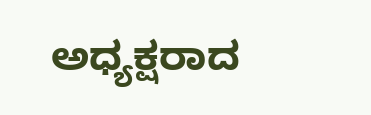ಅಧ್ಯಕ್ಷರಾದ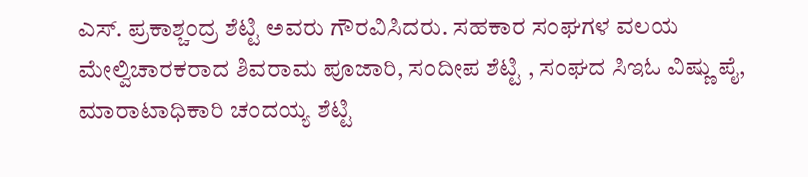ಎಸ್. ಪ್ರಕಾಶ್ಚಂದ್ರ ಶೆಟ್ಟಿ ಅವರು ಗೌರವಿಸಿದರು. ಸಹಕಾರ ಸಂಘಗಳ ವಲಯ ಮೇಲ್ವಿಚಾರಕರಾದ ಶಿವರಾಮ ಪೂಜಾರಿ, ಸಂದೀಪ ಶೆಟ್ಟಿ , ಸಂಘದ ಸಿಇಓ ವಿಷ್ಣು ಪೈ, ಮಾರಾಟಾಧಿಕಾರಿ ಚಂದಯ್ಯ ಶೆಟ್ಟಿ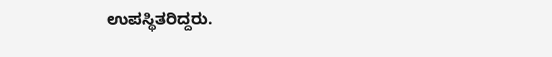ಉಪಸ್ಥಿತರಿದ್ದರು.